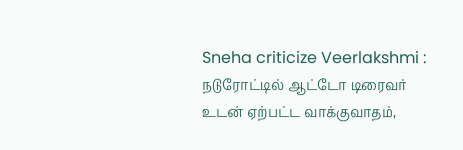Sneha criticize Veerlakshmi : நடுரோட்டில் ஆட்டோ டிரைவர் உடன் ஏற்பட்ட வாக்குவாதம்,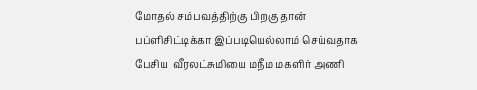மோதல் சம்பவத்திற்கு பிறகு தான் பப்ளிசிட்டிக்கா இப்படியெல்லாம் செய்வதாக பேசிய  வீரலட்சுமியை மநீம மகளிர் அணி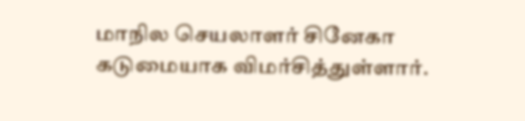மாநில செயலாளர் சினேகா கடுமையாக விமர்சித்துள்ளார்.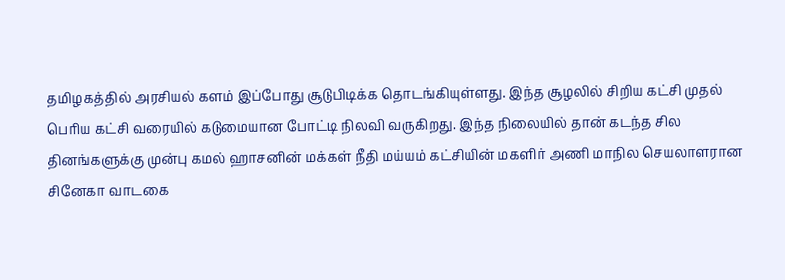தமிழகத்தில் அரசியல் களம் இப்போது சூடுபிடிக்க தொடங்கியுள்ளது. இந்த சூழலில் சிறிய கட்சி முதல் பெரிய கட்சி வரையில் கடுமையான போட்டி நிலவி வருகிறது. இந்த நிலையில் தான் கடந்த சில தினங்களுக்கு முன்பு கமல் ஹாசனின் மக்கள் நீதி மய்யம் கட்சியின் மகளிர் அணி மாநில செயலாளரான சினேகா வாடகை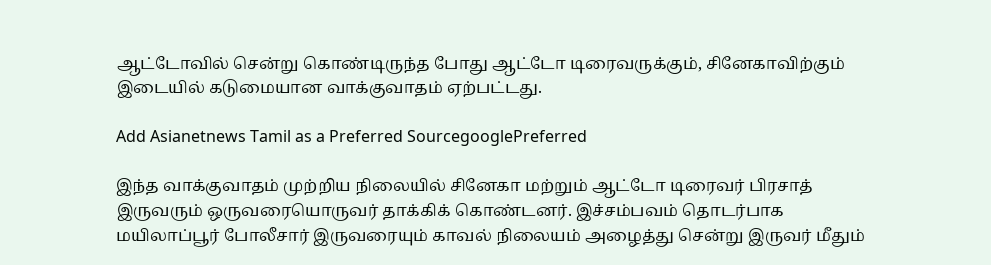ஆட்டோவில் சென்று கொண்டிருந்த போது ஆட்டோ டிரைவருக்கும், சினேகாவிற்கும் இடையில் கடுமையான வாக்குவாதம் ஏற்பட்டது.

Add Asianetnews Tamil as a Preferred SourcegooglePreferred

இந்த வாக்குவாதம் முற்றிய நிலையில் சினேகா மற்றும் ஆட்டோ டிரைவர் பிரசாத் இருவரும் ஒருவரையொருவர் தாக்கிக் கொண்டனர். இச்சம்பவம் தொடர்பாக மயிலாப்பூர் போலீசார் இருவரையும் காவல் நிலையம் அழைத்து சென்று இருவர் மீதும்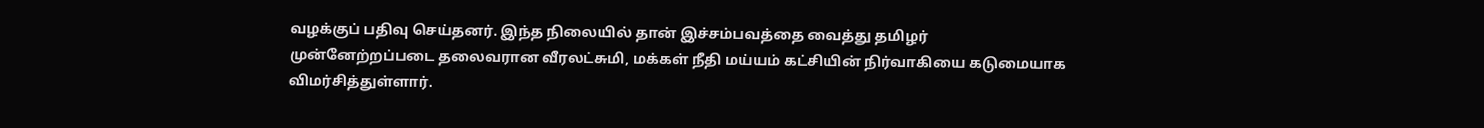வழக்குப் பதிவு செய்தனர். இந்த நிலையில் தான் இச்சம்பவத்தை வைத்து தமிழர் முன்னேற்றப்படை தலைவரான வீரலட்சுமி, மக்கள் நீதி மய்யம் கட்சியின் நிர்வாகியை கடுமையாக விமர்சித்துள்ளார்.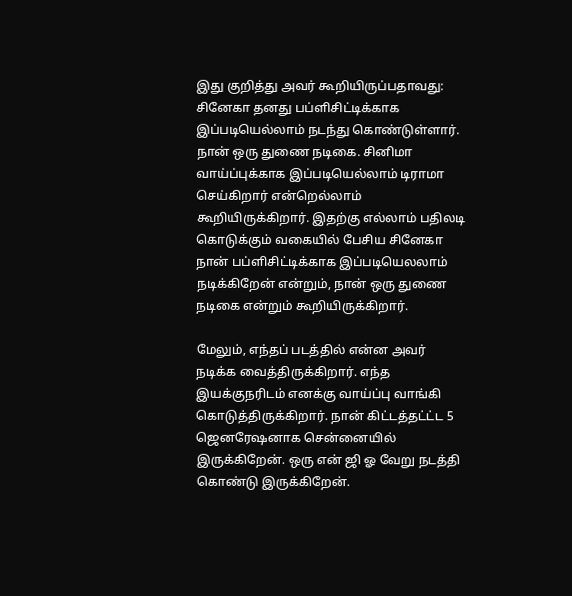இது குறித்து அவர் கூறியிருப்பதாவது: சினேகா தனது பப்ளிசிட்டிக்காக இப்படியெல்லாம் நடந்து கொண்டுள்ளார். நான் ஒரு துணை நடிகை. சினிமா வாய்ப்புக்காக இப்படியெல்லாம் டிராமா செய்கிறார் என்றெல்லாம் கூறியிருக்கிறார். இதற்கு எல்லாம் பதிலடி கொடுக்கும் வகையில் பேசிய சினேகா நான் பப்ளிசிட்டிக்காக இப்படியெலலாம் நடிக்கிறேன் என்றும், நான் ஒரு துணை நடிகை என்றும் கூறியிருக்கிறார்.

மேலும், எந்தப் படத்தில் என்ன அவர் நடிக்க வைத்திருக்கிறார். எந்த இயக்குநரிடம் எனக்கு வாய்ப்பு வாங்கி கொடுத்திருக்கிறார். நான் கிட்டத்தட்ட்ட 5 ஜெனரேஷனாக சென்னையில் இருக்கிறேன். ஒரு என் ஜி ஓ வேறு நடத்தி கொண்டு இருக்கிறேன்.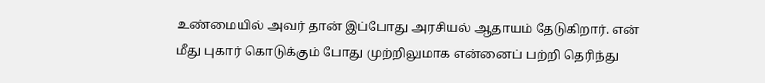உண்மையில் அவர் தான் இப்போது அரசியல் ஆதாயம் தேடுகிறார். என் மீது புகார் கொடுக்கும் போது முற்றிலுமாக என்னைப் பற்றி தெரிந்து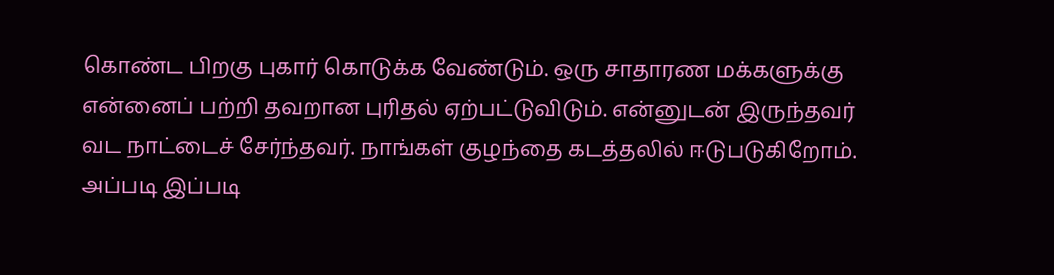கொண்ட பிறகு புகார் கொடுக்க வேண்டும். ஒரு சாதாரண மக்களுக்கு என்னைப் பற்றி தவறான புரிதல் ஏற்பட்டுவிடும். என்னுடன் இருந்தவர் வட நாட்டைச் சேர்ந்தவர். நாங்கள் குழந்தை கடத்தலில் ஈடுபடுகிறோம். அப்படி இப்படி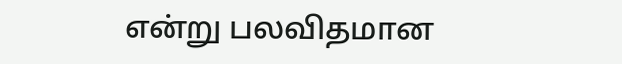என்று பலவிதமான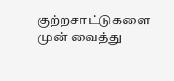குற்றசாட்டுகளை முன் வைத்து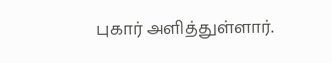புகார் அளித்துள்ளார்.